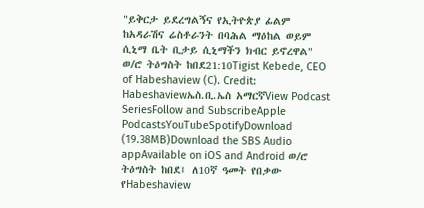"ይቅርታ ይደረግልኝና የኢትዮጵያ ፊልም ከአዳራሽና ሬስቶራንት በባሕል ማዕከል ወይም ሲኒማ ቤት ቢታይ ሲኒማችን ክብር ይኖረዋል" ወ/ሮ ትዕግስት ከበደ21:10Tigist Kebede, CEO of Habeshaview (C). Credit: Habeshaviewኤስ.ቢ.ኤስ አማርኛView Podcast SeriesFollow and SubscribeApple PodcastsYouTubeSpotifyDownload (19.38MB)Download the SBS Audio appAvailable on iOS and Android ወ/ሮ ትዕግስት ከበደ፤ ለ10ኛ ዓመት የበቃው የHabeshaview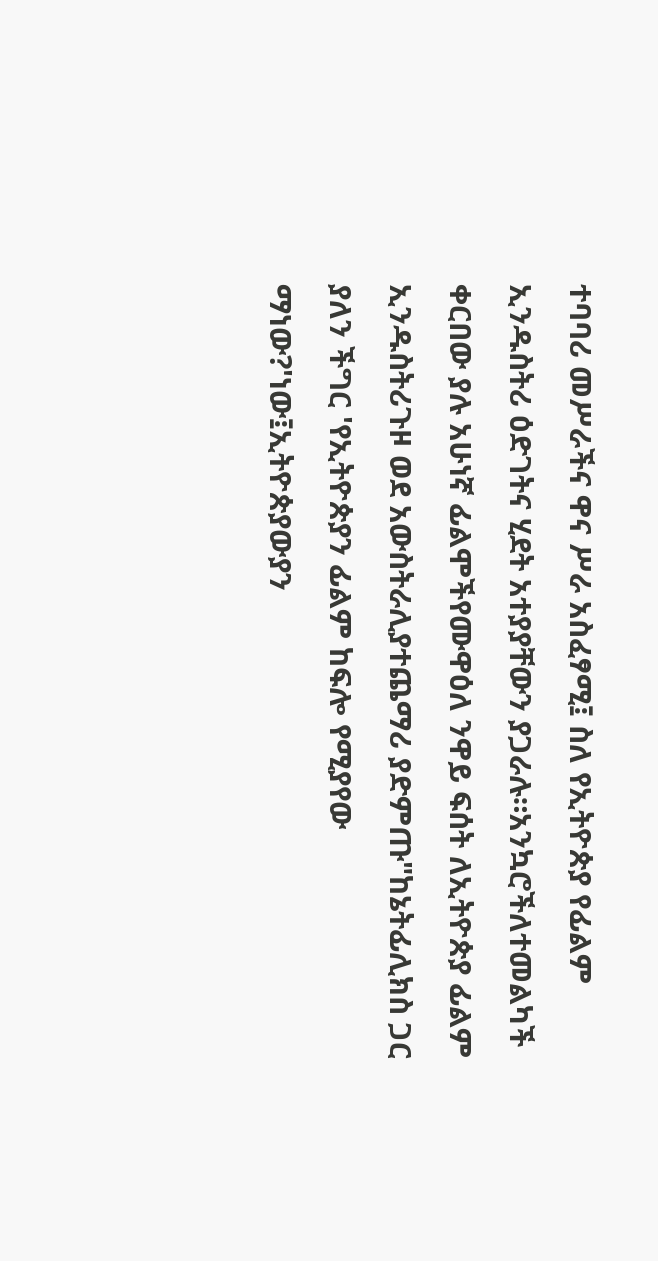ተባባሪ መሥራችና ዋና ሥራ አስፈፃሚ፤ ስለ የኢትዮጵያ የፊልም ኢንዱስትሪ ዕድገትና ሂደት አተያያቸውን ያጋራሉ።አንኳሮችለተመልካች ቀርበው ያሉ አሁነኛ ፊልሞችየሙዋዕለ ንዋይ ፍሰት ለኢትዮጵያ ፊልም ኢንዱስትሪጉዞ ወደ አውስትራሊያተጨማሪ ያድምጡ"ከኔትፊሊክስ ጋር ያለን ችግር 'የኢትዮጵያን ፊልም ከፍሎ የሚያየው ማነው?'ነው፤ኢትዮጵያውያን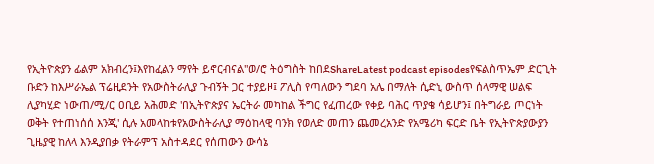የኢትዮጵያን ፊልም አክብረን፤እየከፈልን ማየት ይኖርብናል"ወ/ሮ ትዕግስት ከበደShareLatest podcast episodesየፍልስጥኤም ድርጊት ቡድን ከእሥራኤል ፕሬዚደንት የአውስትራሊያ ጉብኝት ጋር ተያይዞ፤ ፖሊስ የጣለውን ግደባ አሌ በማለት ሲድኒ ውስጥ ሰላማዊ ሠልፍ ሊያካሂድ ነውጠ/ሚ/ር ዐቢይ አሕመድ 'በኢትዮጵያና ኤርትራ መካከል ችግር የፈጠረው የቀይ ባሕር ጥያቄ ሳይሆን፤ በትግራይ ጦርነት ወቅት የተጠነሰሰ እንጂ' ሲሉ አመላከቱየአውስትራሊያ ማዕከላዊ ባንክ የወለድ መጠን ጨመረአንድ የአሜሪካ ፍርድ ቤት የኢትዮጵያውያን ጊዜያዊ ከለላ እንዲያበቃ የትራምፕ አስተዳደር የሰጠውን ውሳኔ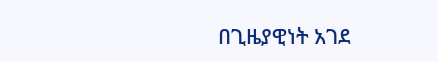በጊዜያዊነት አገደ